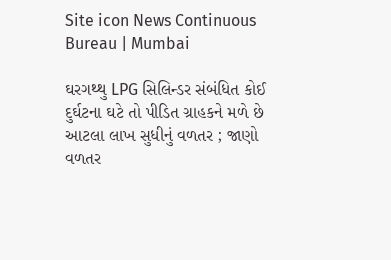Site icon News Continuous Bureau | Mumbai

ઘરગથ્થુ LPG સિલિન્ડર સંબંધિત કોઈ દુર્ઘટના ઘટે તો પીડિત ગ્રાહકને મળે છે આટલા લાખ સુધીનું વળતર ; જાણો વળતર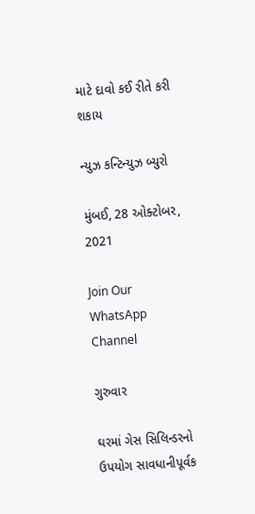માટે દાવો કઈ રીતે કરી શકાય

ન્યુઝ કન્ટિન્યુઝ બ્યુરો

મુંબઈ, 28 ઓક્ટોબર, 2021

Join Our WhatsApp Channel

ગુરુવાર

ઘરમાં ગેસ સિલિન્ડરનો ઉપયોગ સાવધાનીપૂર્વક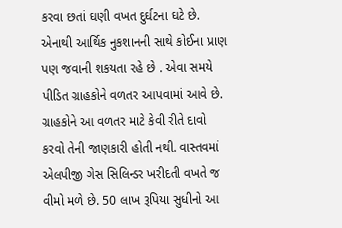કરવા છતાં ઘણી વખત દુર્ઘટના ઘટે છે. એનાથી આર્થિક નુકશાનની સાથે કોઈના પ્રાણ પણ જવાની શકયતા રહે છે . એવા સમયે પીડિત ગ્રાહકોને વળતર આપવામાં આવે છે. ગ્રાહકોને આ વળતર માટે કેવી રીતે દાવો કરવો તેની જાણકારી હોતી નથી. વાસ્તવમાં એલપીજી ગેસ સિલિન્ડર ખરીદતી વખતે જ વીમો મળે છે. 50 લાખ રૂપિયા સુધીનો આ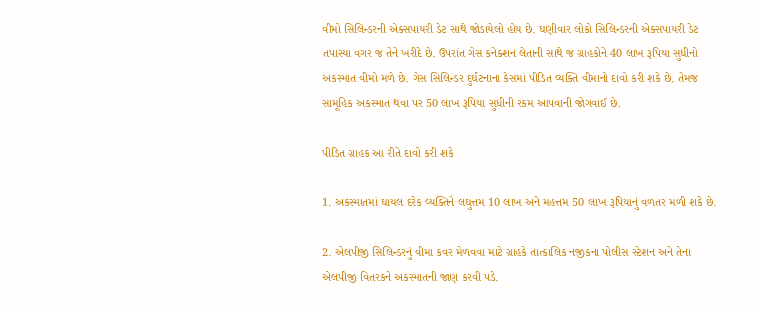વીમો સિલિન્ડરની એક્સપાયરી ડેટ સાથે જોડાયેલો હોય છે. ઘણીવાર લોકો સિલિન્ડરની એક્સપાયરી ડેટ તપાસ્યા વગર જ તેને ખરીદે છે. ઉપરાંત ગેસ કનેક્શન લેતાની સાથે જ ગ્રાહકોને 40 લાખ રૂપિયા સુધીનો અકસ્માત વીમો મળે છે. ગેસ સિલિન્ડર દુર્ઘટનાના કેસમાં પીડિત વ્યક્તિ વીમાનો દાવો કરી શકે છે. તેમજ સામૂહિક અકસ્માત થવા પર 50 લાખ રૂપિયા સુધીની રકમ આપવાની જોગવાઈ છે.

પીડિત ગ્રાહક આ રીતે દાવો કરી શકે

1. અકસ્માતમાં ઘાયલ દરેક વ્યક્તિને લઘુત્તમ 10 લાખ અને મહત્તમ 50 લાખ રૂપિયાનું વળતર મળી શકે છે.

2. એલપીજી સિલિન્ડરનું વીમા કવર મેળવવા માટે ગ્રાહકે તાત્કાલિક નજીકના પોલીસ સ્ટેશન અને તેના એલપીજી વિતરકને અકસ્માતની જાણ કરવી પડે.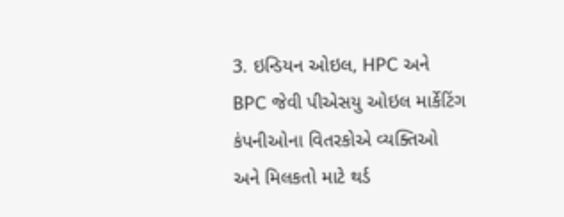3. ઇન્ડિયન ઓઇલ, HPC અને BPC જેવી પીએસયુ ઓઇલ માર્કેટિંગ કંપનીઓના વિતરકોએ વ્યક્તિઓ અને મિલકતો માટે થર્ડ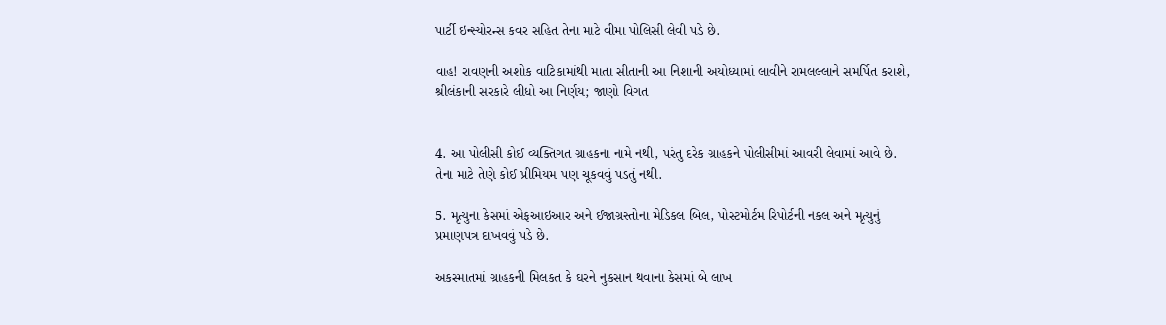પાર્ટી ઇન્સ્યોરન્સ કવર સહિત તેના માટે વીમા પોલિસી લેવી પડે છે.

વાહ! રાવણની અશોક વાટિકામાંથી માતા સીતાની આ નિશાની અયોધ્યામાં લાવીને રામલલ્લાને સમર્પિત કરાશે, શ્રીલંકાની સરકારે લીધો આ નિર્ણય; જાણો વિગત


4. આ પોલીસી કોઈ વ્યક્તિગત ગ્રાહકના નામે નથી, પરંતુ દરેક ગ્રાહકને પોલીસીમાં આવરી લેવામાં આવે છે. તેના માટે તેણે કોઈ પ્રીમિયમ પણ ચૂકવવું પડતું નથી.

5. મૃત્યુના કેસમાં એફઆઇઆર અને ઈજાગ્રસ્તોના મેડિકલ બિલ, પોસ્ટમોર્ટમ રિપોર્ટની નકલ અને મૃત્યુનું પ્રમાણપત્ર દાખવવું પડે છે.

અકસ્માતમાં ગ્રાહકની મિલકત કે ઘરને નુકસાન થવાના કેસમાં બે લાખ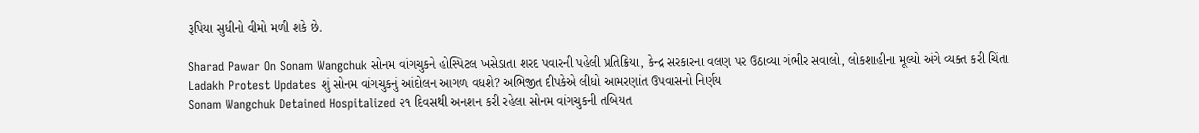રૂપિયા સુધીનો વીમો મળી શકે છે.

Sharad Pawar On Sonam Wangchuk સોનમ વાંગચુકને હોસ્પિટલ ખસેડાતા શરદ પવારની પહેલી પ્રતિક્રિયા, કેન્દ્ર સરકારના વલણ પર ઉઠાવ્યા ગંભીર સવાલો, લોકશાહીના મૂલ્યો અંગે વ્યક્ત કરી ચિંતા
Ladakh Protest Updates શું સોનમ વાંગચુકનું આંદોલન આગળ વધશે? અભિજીત દીપકેએ લીધો આમરણાંત ઉપવાસનો નિર્ણય
Sonam Wangchuk Detained Hospitalized ૨૧ દિવસથી અનશન કરી રહેલા સોનમ વાંગચુકની તબિયત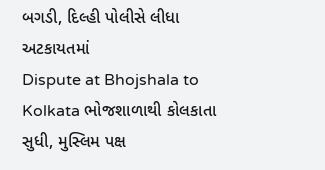બગડી, દિલ્હી પોલીસે લીધા અટકાયતમાં
Dispute at Bhojshala to Kolkata ભોજશાળાથી કોલકાતા સુધી, મુસ્લિમ પક્ષ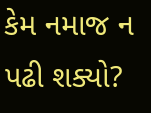કેમ નમાજ ન પઢી શક્યો?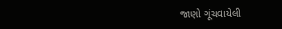જાણો ગૂંચવાયેલી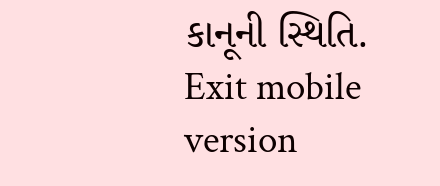કાનૂની સ્થિતિ.
Exit mobile version